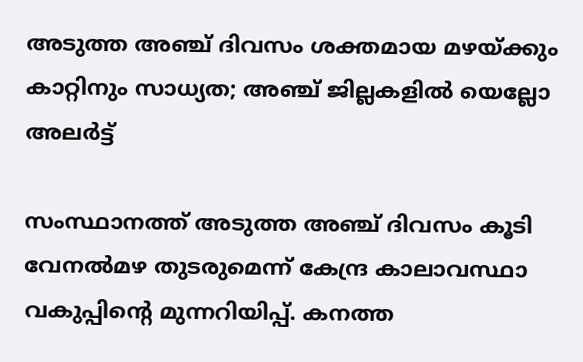അടുത്ത അഞ്ച് ദിവസം ശക്തമായ മഴയ്ക്കും കാറ്റിനും സാധ്യത; അഞ്ച് ജില്ലകളിൽ യെല്ലോ അലർട്ട്

സംസ്ഥാനത്ത് അടുത്ത അഞ്ച് ദിവസം കൂടി വേനൽമഴ തുടരുമെന്ന് കേന്ദ്ര കാലാവസ്ഥാ വകുപ്പിന്റെ മുന്നറിയിപ്പ്. കനത്ത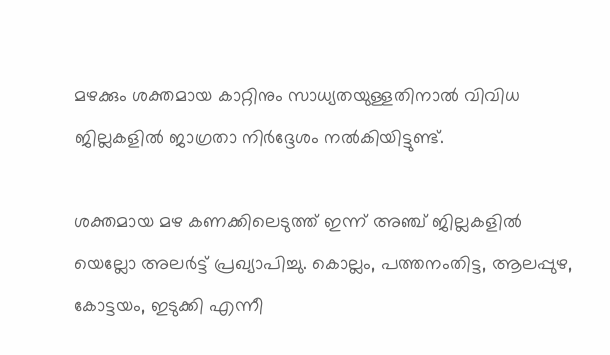മഴക്കും ശക്തമായ കാറ്റിനും സാധ്യതയുള്ളതിനാൽ വിവിധ ജില്ലകളിൽ ജാഗ്രതാ നിർദ്ദേശം നൽകിയിട്ടുണ്ട്.

ശക്തമായ മഴ കണക്കിലെടുത്ത് ഇന്ന് അഞ്ച് ജില്ലകളിൽ യെല്ലോ അലർട്ട് പ്രഖ്യാപിച്ചു. കൊല്ലം, പത്തനംതിട്ട, ആലപ്പുഴ, കോട്ടയം, ഇടുക്കി എന്നീ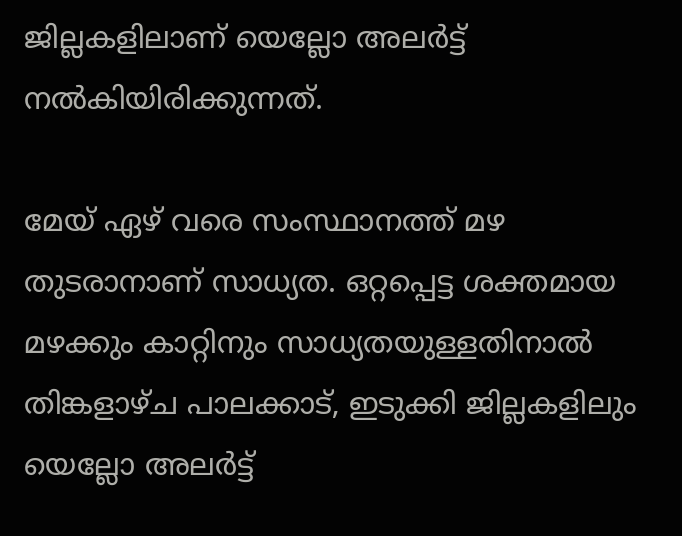ജില്ലകളിലാണ് യെല്ലോ അലർട്ട് നൽകിയിരിക്കുന്നത്.

മേയ് ഏഴ് വരെ സംസ്ഥാനത്ത് മഴ തുടരാനാണ് സാധ്യത. ഒറ്റപ്പെട്ട ശക്തമായ മഴക്കും കാറ്റിനും സാധ്യതയുള്ളതിനാൽ തിങ്കളാഴ്ച പാലക്കാട്, ഇടുക്കി ജില്ലകളിലും യെല്ലോ അലർട്ട്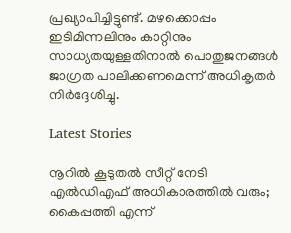പ്രഖ്യാപിച്ചിട്ടുണ്ട്. മഴക്കൊപ്പം ഇടിമിന്നലിനും കാറ്റിനും സാധ്യതയുള്ളതിനാൽ പൊതുജനങ്ങൾ ജാഗ്രത പാലിക്കണമെന്ന് അധികൃതർ നിർദ്ദേശിച്ചു.

Latest Stories

നൂറിൽ കൂടുതൽ സീറ്റ്‌ നേടി എൽഡിഎഫ് അധികാരത്തിൽ വരും; കൈപ്പത്തി എന്ന്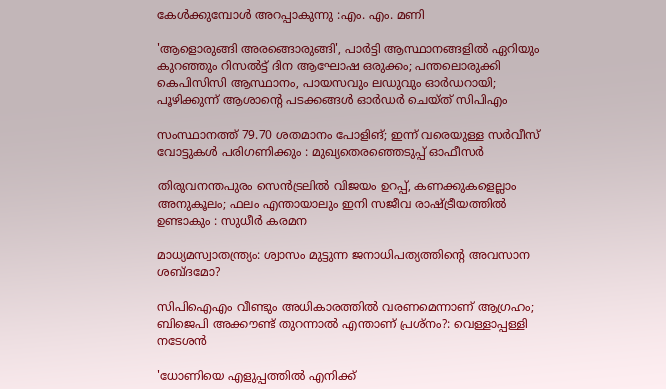കേൾക്കുമ്പോൾ അറപ്പാകുന്നു :എം. എം. മണി

'ആളൊരുങ്ങി അരങ്ങൊരുങ്ങി', പാര്‍ട്ടി ആസ്ഥാനങ്ങളില്‍ ഏറിയും കുറഞ്ഞും റിസല്‍ട്ട് ദിന ആഘോഷ ഒരുക്കം; പന്തലൊരുക്കി കെപിസിസി ആസ്ഥാനം, പായസവും ലഡുവും ഓര്‍ഡറായി; പൂഴിക്കുന്ന് ആശാന്റെ പടക്കങ്ങള്‍ ഓര്‍ഡര്‍ ചെയ്ത് സിപിഎം

സംസ്ഥാനത്ത് 79.70 ശതമാനം പോളിങ്; ഇന്ന് വരെയുള്ള സര്‍വീസ് വോട്ടുകള്‍ പരിഗണിക്കും : മുഖ്യതെരഞ്ഞെടുപ്പ് ഓഫീസര്‍

തിരുവനന്തപുരം സെന്‍ട്രലില്‍ വിജയം ഉറപ്പ്, കണക്കുകളെല്ലാം അനുകൂലം; ഫലം എന്തായാലും ഇനി സജീവ രാഷ്ട്രീയത്തില്‍ ഉണ്ടാകും : സുധീര്‍ കരമന

മാധ്യമസ്വാതന്ത്ര്യം: ശ്വാസം മുട്ടുന്ന ജനാധിപത്യത്തിന്റെ അവസാന ശബ്ദമോ?

സിപിഐഎം വീണ്ടും അധികാരത്തിൽ വരണമെന്നാണ് ആഗ്രഹം; ബിജെപി അക്കൗണ്ട് തുറന്നാൽ എന്താണ് പ്രശ്‌നം?: വെള്ളാപ്പള്ളി നടേശൻ

'ധോണിയെ എളുപ്പത്തിൽ എനിക്ക്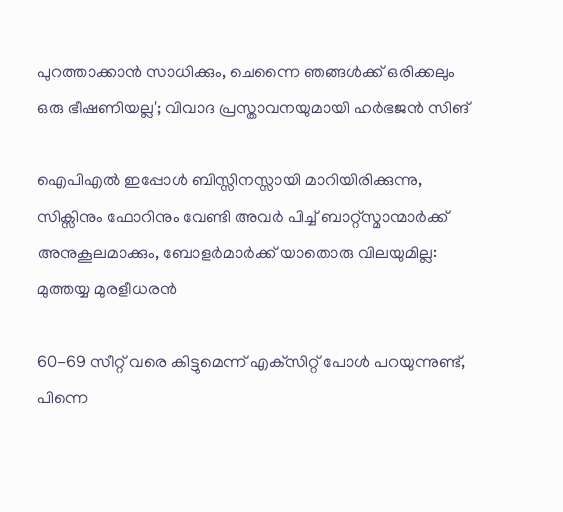പുറത്താക്കാൻ സാധിക്കും, ചെന്നൈ ഞങ്ങൾക്ക് ഒരിക്കലും ഒരു ഭീഷണിയല്ല'; വിവാദ പ്രസ്താവനയുമായി ഹർഭജൻ സിങ്

ഐപിഎൽ ഇപ്പോൾ ബിസ്സിനസ്സായി മാറിയിരിക്കുന്നു, സിക്സിനും ഫോറിനും വേണ്ടി അവർ പിച്ച് ബാറ്റ്‌സ്മാന്മാർക്ക് അനുകൂലമാക്കും, ബോളർമാർക്ക് യാതൊരു വിലയുമില്ല: മുത്തയ്യ മുരളീധരൻ

60-69 സീറ്റ് വരെ കിട്ടുമെന്ന് എക്‌സിറ്റ് പോൾ പറയുന്നുണ്ട്, പിന്നെ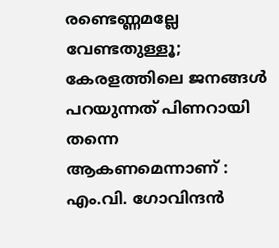രണ്ടെണ്ണമല്ലേ വേണ്ടതുള്ളൂ; കേരളത്തിലെ ജനങ്ങൾ പറയുന്നത് പിണറായി തന്നെ ആകണമെന്നാണ് : എം.വി. ഗോവിന്ദൻ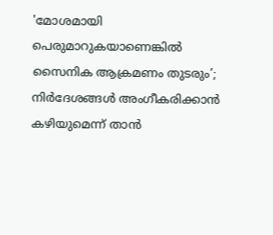'മോശമായി പെരുമാറുകയാണെങ്കിൽ സൈനിക ആക്രമണം തുടരും’; നിർദേശങ്ങൾ അംഗീകരിക്കാൻ കഴിയുമെന്ന് താൻ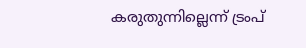കരുതുന്നില്ലെന്ന് ട്രംപ്